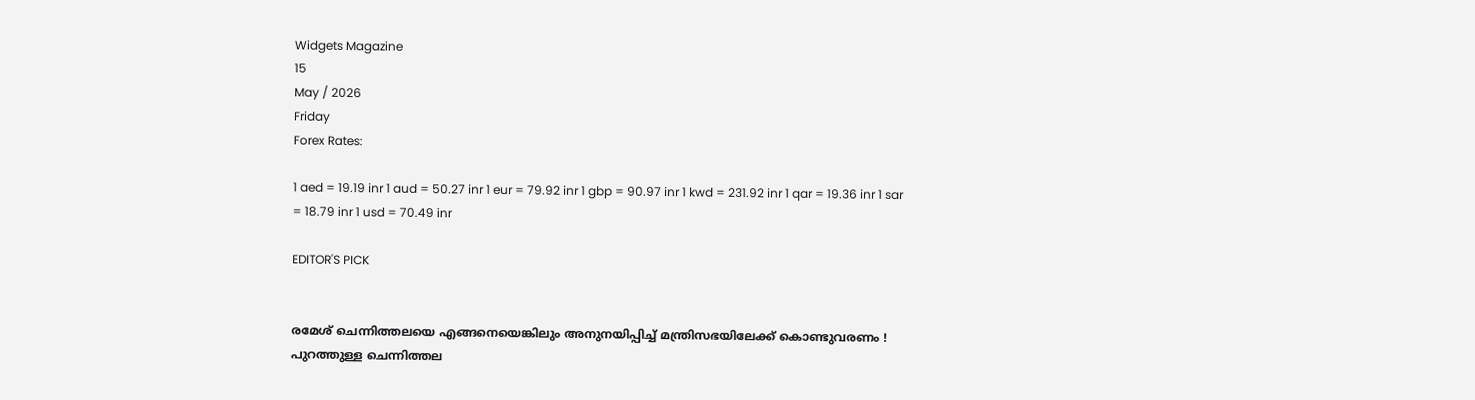Widgets Magazine
15
May / 2026
Friday
Forex Rates:

1 aed = 19.19 inr 1 aud = 50.27 inr 1 eur = 79.92 inr 1 gbp = 90.97 inr 1 kwd = 231.92 inr 1 qar = 19.36 inr 1 sar = 18.79 inr 1 usd = 70.49 inr

EDITOR'S PICK


രമേശ് ചെന്നിത്തലയെ എങ്ങനെയെങ്കിലും അനുനയിപ്പിച്ച് മന്ത്രിസഭയിലേക്ക് കൊണ്ടുവരണം ! പുറത്തുള്ള ചെന്നിത്തല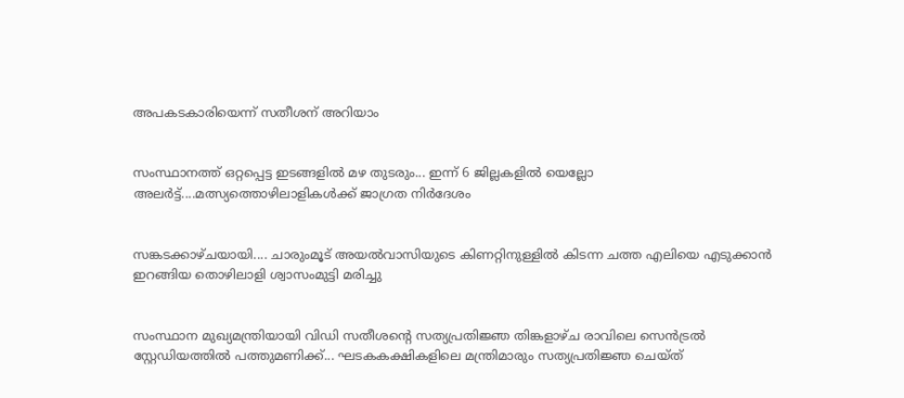അപകടകാരിയെന്ന് സതീശന് അറിയാം


സംസ്ഥാനത്ത് ഒറ്റപ്പെട്ട ഇടങ്ങളിൽ മഴ തുടരും... ഇന്ന് 6 ജില്ലകളിൽ യെല്ലോ അലർട്ട്....മത്സ്യത്തൊഴിലാളികൾക്ക് ജാഗ്രത നിർദേശം


സങ്കടക്കാഴ്ചയായി.... ചാരുംമൂട് അയൽവാസിയുടെ കിണറ്റിനുള്ളിൽ കിടന്ന ചത്ത എലിയെ എടുക്കാൻ ഇറങ്ങിയ തൊഴിലാളി ശ്വാസംമുട്ടി മരിച്ചു


സംസ്ഥാന മുഖ്യമന്ത്രിയായി വിഡി സതീശന്റെ സത്യപ്രതിജ്ഞ തിങ്കളാഴ്ച രാവിലെ സെൻട്രൽ സ്റ്റേഡിയത്തിൽ പത്തുമണിക്ക്... ഘടകകക്ഷികളിലെ മന്ത്രിമാരും സത്യപ്രതിജ്ഞ ചെയ്ത്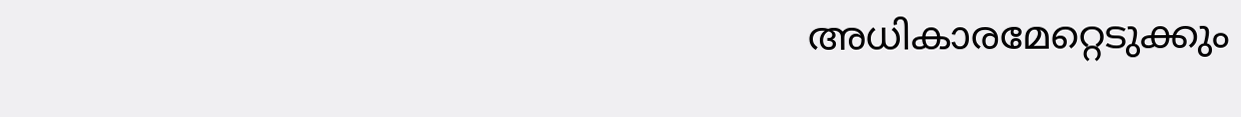അധികാരമേറ്റെടുക്കും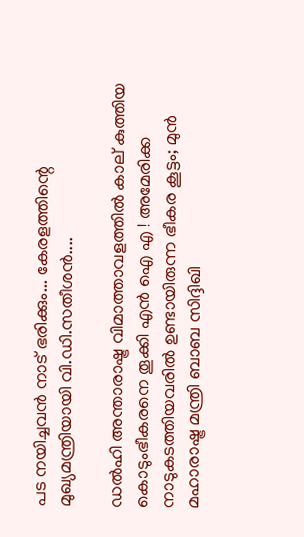പട നയിച്ചവൻ നാട് ഭരിക്കും... കേരളത്തിന്റെ മുഖ്യമന്ത്രിയായി വി.ഡി.സതീശൻ....

ഡല്‍ഹി അന്താരാഷ്ട്ര വിമാത്താവളത്തില്‍ കാല് കുത്തിയ കൊടുംഭീകരനെ തൂക്കി എന്‍ ഐ എ ! അമേരിക്ക നാടുകടത്തിയവരില്‍ ഉണ്ടായിരുന്ന ഭീകര കൂട്ടം; മുന്‍ മഹാരാഷ്ട്ര മന്ത്രി ബാബ സിദ്ദിഖി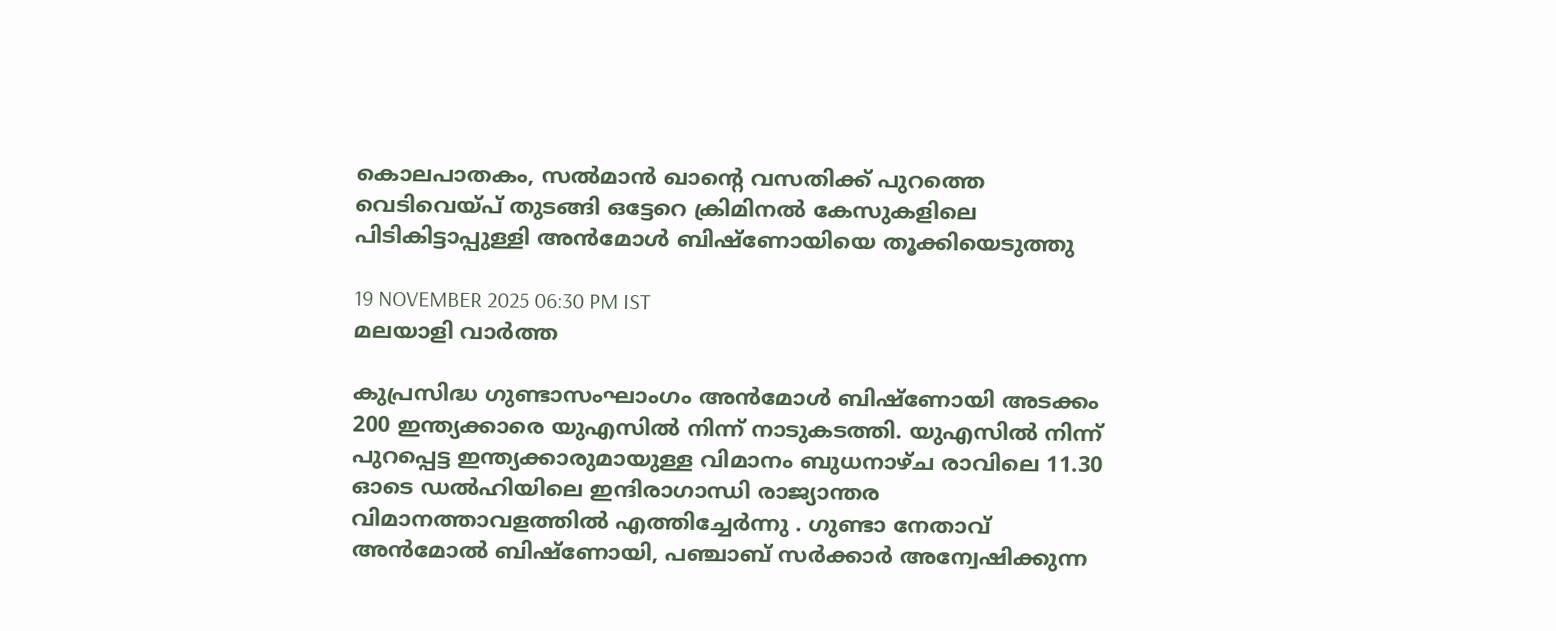കൊലപാതകം, സല്‍മാന്‍ ഖാന്റെ വസതിക്ക് പുറത്തെ വെടിവെയ്പ് തുടങ്ങി ഒട്ടേറെ ക്രിമിനല്‍ കേസുകളിലെ പിടികിട്ടാപ്പുള്ളി അന്‍മോള്‍ ബിഷ്‌ണോയിയെ തൂക്കിയെടുത്തു

19 NOVEMBER 2025 06:30 PM IST
മലയാളി വാര്‍ത്ത

കുപ്രസിദ്ധ ഗുണ്ടാസംഘാംഗം അന്‍മോള്‍ ബിഷ്‌ണോയി അടക്കം 200 ഇന്ത്യക്കാരെ യുഎസില്‍ നിന്ന് നാടുകടത്തി. യുഎസില്‍ നിന്ന് പുറപ്പെട്ട ഇന്ത്യക്കാരുമായുള്ള വിമാനം ബുധനാഴ്ച രാവിലെ 11.30 ഓടെ ഡല്‍ഹിയിലെ ഇന്ദിരാഗാന്ധി രാജ്യാന്തര വിമാനത്താവളത്തില്‍ എത്തിച്ചേര്‍ന്നു . ഗുണ്ടാ നേതാവ് അന്‍മോല്‍ ബിഷ്‌ണോയി, പഞ്ചാബ് സര്‍ക്കാര്‍ അന്വേഷിക്കുന്ന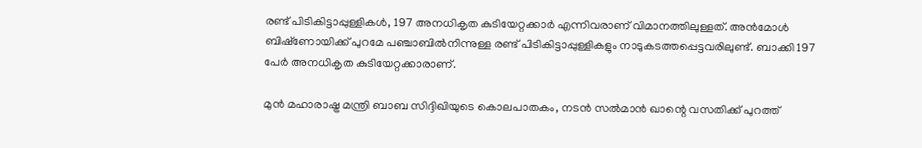രണ്ട് പിടികിട്ടാപ്പുള്ളികള്‍, 197 അനധികൃത കുടിയേറ്റക്കാര്‍ എന്നിവരാണ് വിമാനത്തിലുള്ളത്. അന്‍മോള്‍ ബിഷ്‌ണോയിക്ക് പുറമേ പഞ്ചാബില്‍നിന്നുള്ള രണ്ട് പിടികിട്ടാപ്പുള്ളികളും നാടുകടത്തപ്പെട്ടവരിലുണ്ട്. ബാക്കി 197 പേര്‍ അനധികൃത കുടിയേറ്റക്കാരാണ്.

മുന്‍ മഹാരാഷ്ട്ര മന്ത്രി ബാബ സിദ്ദിഖിയുടെ കൊലപാതകം, നടന്‍ സല്‍മാന്‍ ഖാന്റെ വസതിക്ക് പുറത്ത്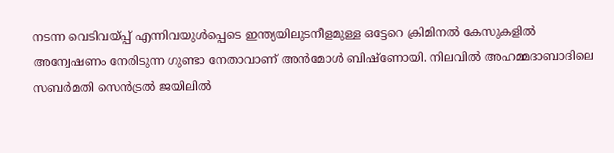നടന്ന വെടിവയ്പ്പ് എന്നിവയുള്‍പ്പെടെ ഇന്ത്യയിലുടനീളമുള്ള ഒട്ടേറെ ക്രിമിനല്‍ കേസുകളില്‍ അന്വേഷണം നേരിടുന്ന ഗുണ്ടാ നേതാവാണ് അന്‍മോള്‍ ബിഷ്‌ണോയി. നിലവില്‍ അഹമ്മദാബാദിലെ സബര്‍മതി സെന്‍ട്രല്‍ ജയിലില്‍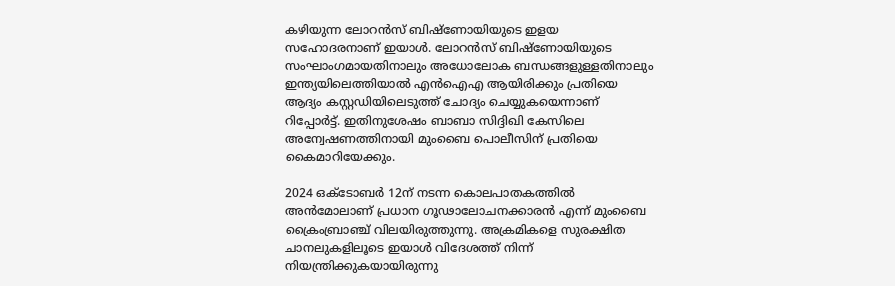കഴിയുന്ന ലോറന്‍സ് ബിഷ്‌ണോയിയുടെ ഇളയ സഹോദരനാണ് ഇയാള്‍. ലോറന്‍സ് ബിഷ്‌ണോയിയുടെ സംഘാംഗമായതിനാലും അധോലോക ബന്ധങ്ങളുള്ളതിനാലും ഇന്ത്യയിലെത്തിയാല്‍ എന്‍ഐഎ ആയിരിക്കും പ്രതിയെ ആദ്യം കസ്റ്റഡിയിലെടുത്ത് ചോദ്യം ചെയ്യുകയെന്നാണ് റിപ്പോര്‍ട്ട്. ഇതിനുശേഷം ബാബാ സിദ്ദിഖി കേസിലെ അന്വേഷണത്തിനായി മുംബൈ പൊലീസിന് പ്രതിയെ കൈമാറിയേക്കും.

2024 ഒക്ടോബര്‍ 12ന് നടന്ന കൊലപാതകത്തില്‍ അന്‍മോലാണ് പ്രധാന ഗൂഢാലോചനക്കാരന്‍ എന്ന് മുംബൈ ക്രൈംബ്രാഞ്ച് വിലയിരുത്തുന്നു. അക്രമികളെ സുരക്ഷിത ചാനലുകളിലൂടെ ഇയാള്‍ വിദേശത്ത് നിന്ന് നിയന്ത്രിക്കുകയായിരുന്നു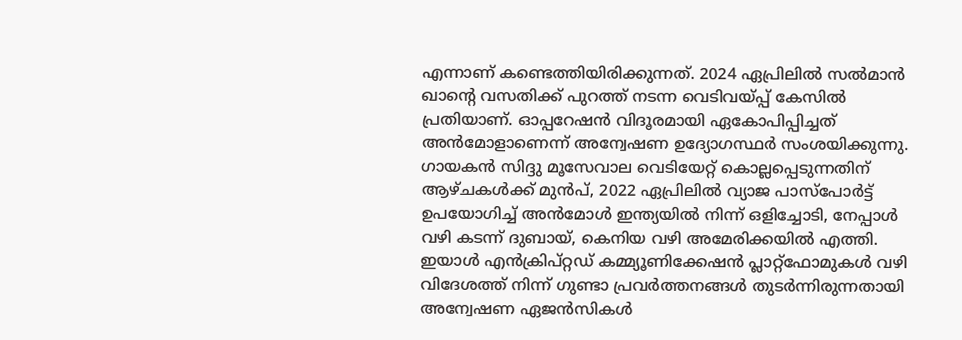എന്നാണ് കണ്ടെത്തിയിരിക്കുന്നത്. 2024 ഏപ്രിലില്‍ സല്‍മാന്‍ ഖാന്റെ വസതിക്ക് പുറത്ത് നടന്ന വെടിവയ്പ്പ് കേസില്‍ പ്രതിയാണ്. ഓപ്പറേഷന്‍ വിദൂരമായി ഏകോപിപ്പിച്ചത് അന്‍മോളാണെന്ന് അന്വേഷണ ഉദ്യോഗസ്ഥര്‍ സംശയിക്കുന്നു. ഗായകന്‍ സിദ്ദു മൂസേവാല വെടിയേറ്റ് കൊല്ലപ്പെടുന്നതിന് ആഴ്ചകള്‍ക്ക് മുന്‍പ്, 2022 ഏപ്രിലില്‍ വ്യാജ പാസ്‌പോര്‍ട്ട് ഉപയോഗിച്ച് അന്‍മോള്‍ ഇന്ത്യയില്‍ നിന്ന് ഒളിച്ചോടി, നേപ്പാള്‍ വഴി കടന്ന് ദുബായ്, കെനിയ വഴി അമേരിക്കയില്‍ എത്തി. ഇയാള്‍ എന്‍ക്രിപ്റ്റഡ് കമ്മ്യൂണിക്കേഷന്‍ പ്ലാറ്റ്‌ഫോമുകള്‍ വഴി വിദേശത്ത് നിന്ന് ഗുണ്ടാ പ്രവര്‍ത്തനങ്ങള്‍ തുടര്‍ന്നിരുന്നതായി അന്വേഷണ ഏജന്‍സികള്‍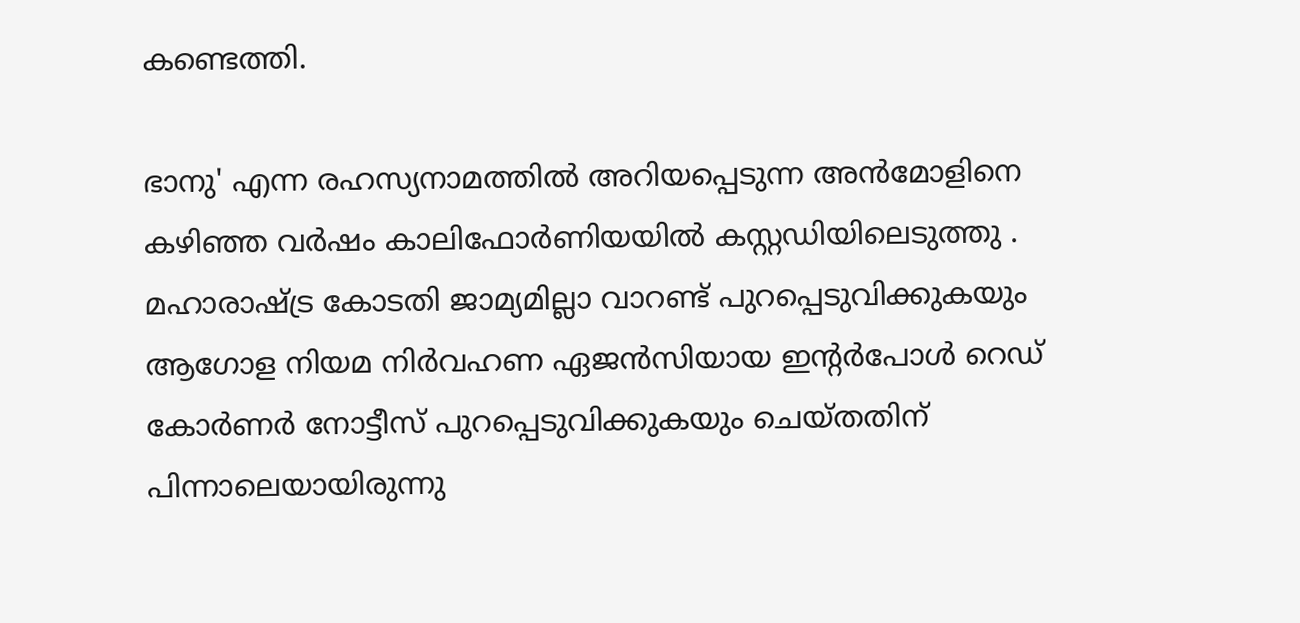കണ്ടെത്തി.

ഭാനു' എന്ന രഹസ്യനാമത്തില്‍ അറിയപ്പെടുന്ന അന്‍മോളിനെ കഴിഞ്ഞ വര്‍ഷം കാലിഫോര്‍ണിയയില്‍ കസ്റ്റഡിയിലെടുത്തു . മഹാരാഷ്ട്ര കോടതി ജാമ്യമില്ലാ വാറണ്ട് പുറപ്പെടുവിക്കുകയും ആഗോള നിയമ നിര്‍വഹണ ഏജന്‍സിയായ ഇന്റര്‍പോള്‍ റെഡ് കോര്‍ണര്‍ നോട്ടീസ് പുറപ്പെടുവിക്കുകയും ചെയ്തതിന് പിന്നാലെയായിരുന്നു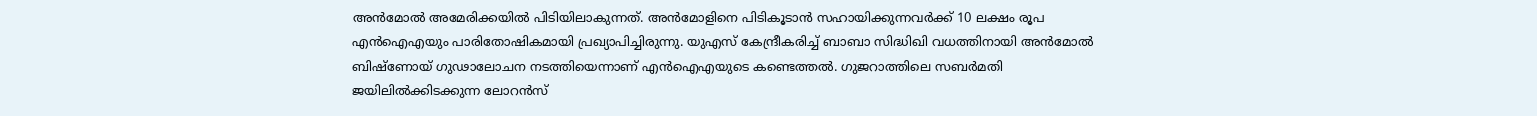അന്‍മോല്‍ അമേരിക്കയില്‍ പിടിയിലാകുന്നത്. അന്‍മോളിനെ പിടികൂടാന്‍ സഹായിക്കുന്നവര്‍ക്ക് 10 ലക്ഷം രൂപ എന്‍ഐഎയും പാരിതോഷികമായി പ്രഖ്യാപിച്ചിരുന്നു. യുഎസ് കേന്ദ്രീകരിച്ച് ബാബാ സിദ്ധിഖി വധത്തിനായി അന്‍മോല്‍ ബിഷ്‌ണോയ് ഗുഢാലോചന നടത്തിയെന്നാണ് എന്‍ഐഎയുടെ കണ്ടെത്തല്‍. ഗുജറാത്തിലെ സബര്‍മതി ജയിലില്‍ക്കിടക്കുന്ന ലോറന്‍സ്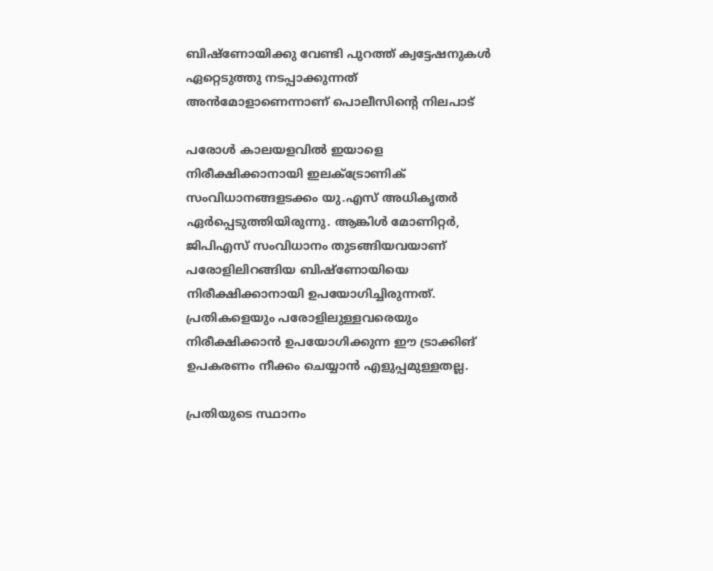ബിഷ്‌ണോയിക്കു വേണ്ടി പുറത്ത് ക്വട്ടേഷനുകള്‍ ഏറ്റെടുത്തു നടപ്പാക്കുന്നത് അന്‍മോളാണെന്നാണ് പൊലീസിന്റെ നിലപാട്

പരോള്‍ കാലയളവില്‍ ഇയാളെ നിരീക്ഷിക്കാനായി ഇലക്ട്രോണിക് സംവിധാനങ്ങളടക്കം യു.എസ് അധികൃതര്‍ ഏര്‍പ്പെടുത്തിയിരുന്നു. ആങ്കിള്‍ മോണിറ്റര്‍, ജിപിഎസ് സംവിധാനം തുടങ്ങിയവയാണ് പരോളിലിറങ്ങിയ ബിഷ്‌ണോയിയെ നിരീക്ഷിക്കാനായി ഉപയോഗിച്ചിരുന്നത്. പ്രതികളെയും പരോളിലുള്ളവരെയും നിരീക്ഷിക്കാന്‍ ഉപയോഗിക്കുന്ന ഈ ട്രാക്കിങ് ഉപകരണം നീക്കം ചെയ്യാന്‍ എളുപ്പമുള്ളതല്ല.

പ്രതിയുടെ സ്ഥാനം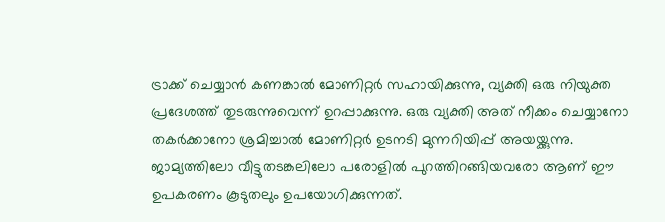ട്രാക്ക് ചെയ്യാന്‍ കണങ്കാല്‍ മോണിറ്റര്‍ സഹായിക്കുന്നു, വ്യക്തി ഒരു നിയുക്ത പ്രദേശത്ത് തുടരുന്നുവെന്ന് ഉറപ്പാക്കുന്നു. ഒരു വ്യക്തി അത് നീക്കം ചെയ്യാനോ തകര്‍ക്കാനോ ശ്രമിച്ചാല്‍ മോണിറ്റര്‍ ഉടനടി മുന്നറിയിപ്പ് അയയ്ക്കുന്നു. ജാമ്യത്തിലോ വീട്ടുതടങ്കലിലോ പരോളില്‍ പുറത്തിറങ്ങിയവരോ ആണ് ഈ ഉപകരണം കൂടുതലും ഉപയോഗിക്കുന്നത്.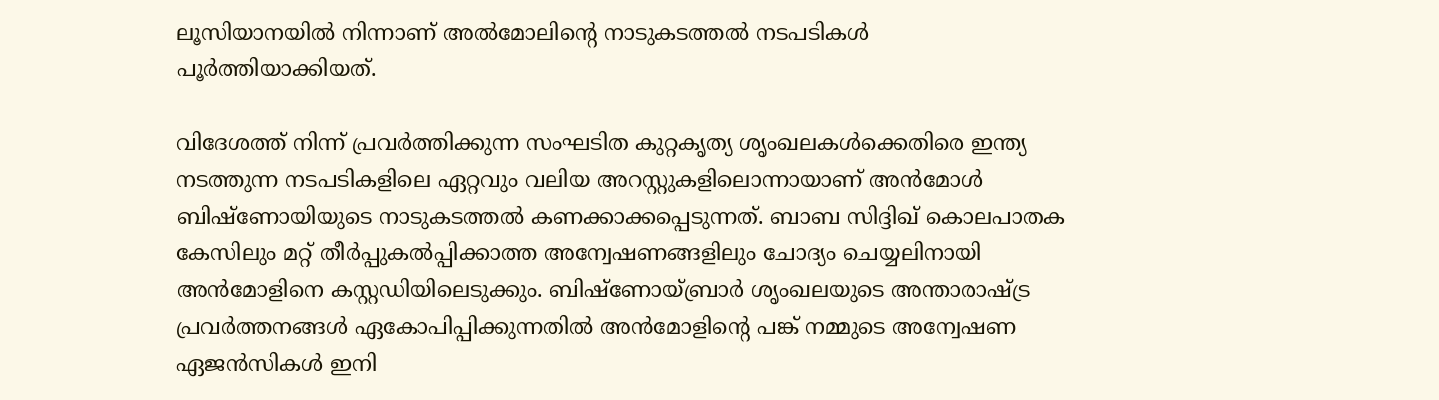ലൂസിയാനയില്‍ നിന്നാണ് അല്‍മോലിന്റെ നാടുകടത്തല്‍ നടപടികള്‍ പൂര്‍ത്തിയാക്കിയത്.

വിദേശത്ത് നിന്ന് പ്രവര്‍ത്തിക്കുന്ന സംഘടിത കുറ്റകൃത്യ ശൃംഖലകള്‍ക്കെതിരെ ഇന്ത്യ നടത്തുന്ന നടപടികളിലെ ഏറ്റവും വലിയ അറസ്റ്റുകളിലൊന്നായാണ് അന്‍മോള്‍ ബിഷ്‌ണോയിയുടെ നാടുകടത്തല്‍ കണക്കാക്കപ്പെടുന്നത്. ബാബ സിദ്ദിഖ് കൊലപാതക കേസിലും മറ്റ് തീര്‍പ്പുകല്‍പ്പിക്കാത്ത അന്വേഷണങ്ങളിലും ചോദ്യം ചെയ്യലിനായി അന്‍മോളിനെ കസ്റ്റഡിയിലെടുക്കും. ബിഷ്‌ണോയ്ബ്രാര്‍ ശൃംഖലയുടെ അന്താരാഷ്ട്ര പ്രവര്‍ത്തനങ്ങള്‍ ഏകോപിപ്പിക്കുന്നതില്‍ അന്‍മോളിന്റെ പങ്ക് നമ്മുടെ അന്വേഷണ ഏജന്‍സികള്‍ ഇനി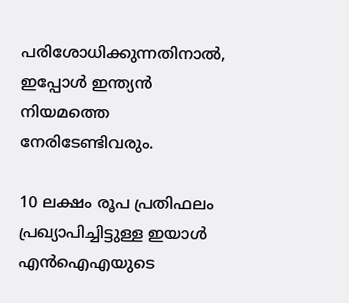പരിശോധിക്കുന്നതിനാല്‍, ഇപ്പോള്‍ ഇന്ത്യന്‍ നിയമത്തെ നേരിടേണ്ടിവരും.

10 ലക്ഷം രൂപ പ്രതിഫലം പ്രഖ്യാപിച്ചിട്ടുള്ള ഇയാള്‍ എന്‍ഐഎയുടെ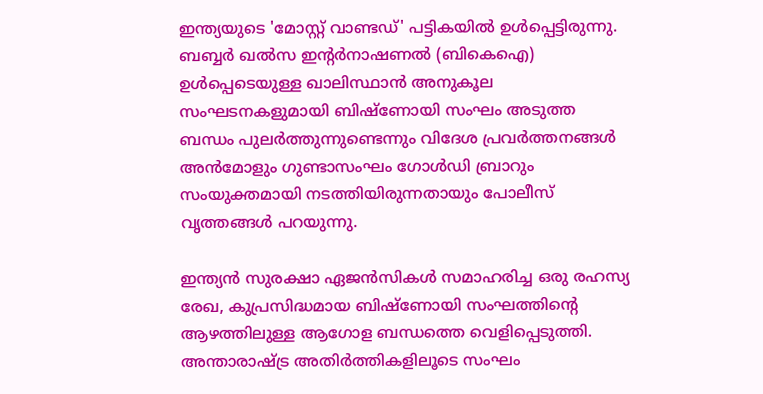ഇന്ത്യയുടെ 'മോസ്റ്റ് വാണ്ടഡ്' പട്ടികയില്‍ ഉള്‍പ്പെട്ടിരുന്നു. ബബ്ബര്‍ ഖല്‍സ ഇന്റര്‍നാഷണല്‍ (ബികെഐ) ഉള്‍പ്പെടെയുള്ള ഖാലിസ്ഥാന്‍ അനുകൂല സംഘടനകളുമായി ബിഷ്‌ണോയി സംഘം അടുത്ത ബന്ധം പുലര്‍ത്തുന്നുണ്ടെന്നും വിദേശ പ്രവര്‍ത്തനങ്ങള്‍ അന്‍മോളും ഗുണ്ടാസംഘം ഗോള്‍ഡി ബ്രാറും സംയുക്തമായി നടത്തിയിരുന്നതായും പോലീസ് വൃത്തങ്ങള്‍ പറയുന്നു.

ഇന്ത്യന്‍ സുരക്ഷാ ഏജന്‍സികള്‍ സമാഹരിച്ച ഒരു രഹസ്യ രേഖ, കുപ്രസിദ്ധമായ ബിഷ്‌ണോയി സംഘത്തിന്റെ ആഴത്തിലുള്ള ആഗോള ബന്ധത്തെ വെളിപ്പെടുത്തി. അന്താരാഷ്ട്ര അതിര്‍ത്തികളിലൂടെ സംഘം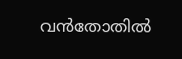വന്‍തോതില്‍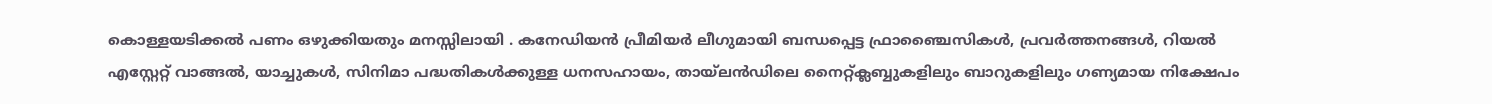കൊള്ളയടിക്കല്‍ പണം ഒഴുക്കിയതും മനസ്സിലായി . കനേഡിയന്‍ പ്രീമിയര്‍ ലീഗുമായി ബന്ധപ്പെട്ട ഫ്രാഞ്ചൈസികള്‍, പ്രവര്‍ത്തനങ്ങള്‍, റിയല്‍ എസ്റ്റേറ്റ് വാങ്ങല്‍, യാച്ചുകള്‍, സിനിമാ പദ്ധതികള്‍ക്കുള്ള ധനസഹായം, തായ്‌ലന്‍ഡിലെ നൈറ്റ്ക്ലബ്ബുകളിലും ബാറുകളിലും ഗണ്യമായ നിക്ഷേപം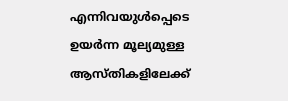എന്നിവയുള്‍പ്പെടെ ഉയര്‍ന്ന മൂല്യമുള്ള ആസ്തികളിലേക്ക്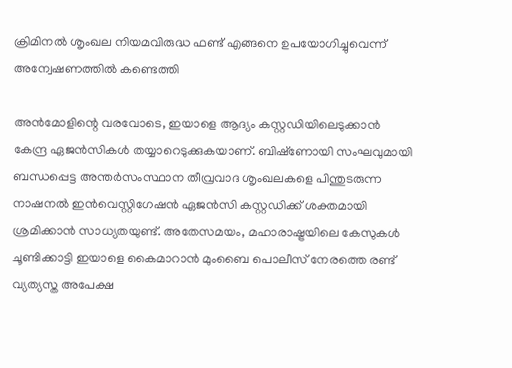ക്രിമിനല്‍ ശൃംഖല നിയമവിരുദ്ധ ഫണ്ട് എങ്ങനെ ഉപയോഗിച്ചുവെന്ന് അന്വേഷണത്തില്‍ കണ്ടെത്തി

അന്‍മോളിന്റെ വരവോടെ, ഇയാളെ ആദ്യം കസ്റ്റഡിയിലെടുക്കാന്‍ കേന്ദ്ര ഏജന്‍സികള്‍ തയ്യാറെടുക്കുകയാണ്. ബിഷ്‌ണോയി സംഘവുമായി ബന്ധപ്പെട്ട അന്തര്‍സംസ്ഥാന തീവ്രവാദ ശൃംഖലകളെ പിന്തുടരുന്ന നാഷനല്‍ ഇന്‍വെസ്റ്റിഗേഷന്‍ ഏജന്‍സി കസ്റ്റഡിക്ക് ശക്തമായി ശ്രമിക്കാന്‍ സാധ്യതയുണ്ട്. അതേസമയം, മഹാരാഷ്ട്രയിലെ കേസുകള്‍ ചൂണ്ടിക്കാട്ടി ഇയാളെ കൈമാറാന്‍ മുംബൈ പൊലീസ് നേരത്തെ രണ്ട് വ്യത്യസ്ത അപേക്ഷ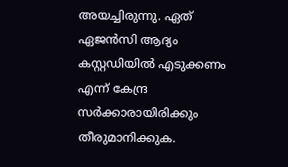അയച്ചിരുന്നു. ഏത് ഏജന്‍സി ആദ്യം കസ്റ്റഡിയില്‍ എടുക്കണം എന്ന് കേന്ദ്ര സര്‍ക്കാരായിരിക്കും തീരുമാനിക്കുക.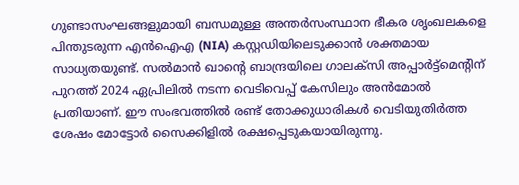ഗുണ്ടാസംഘങ്ങളുമായി ബന്ധമുള്ള അന്തര്‍സംസ്ഥാന ഭീകര ശൃംഖലകളെ പിന്തുടരുന്ന എന്‍ഐഎ (NIA) കസ്റ്റഡിയിലെടുക്കാന്‍ ശക്തമായ സാധ്യതയുണ്ട്. സല്‍മാന്‍ ഖാന്റെ ബാന്ദ്രയിലെ ഗാലക്‌സി അപ്പാര്‍ട്ട്‌മെന്റിന് പുറത്ത് 2024 ഏപ്രിലില്‍ നടന്ന വെടിവെപ്പ് കേസിലും അന്‍മോല്‍ പ്രതിയാണ്. ഈ സംഭവത്തില്‍ രണ്ട് തോക്കുധാരികള്‍ വെടിയുതിര്‍ത്ത ശേഷം മോട്ടോര്‍ സൈക്കിളില്‍ രക്ഷപ്പെടുകയായിരുന്നു.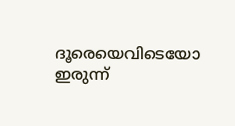ദൂരെയെവിടെയോ ഇരുന്ന്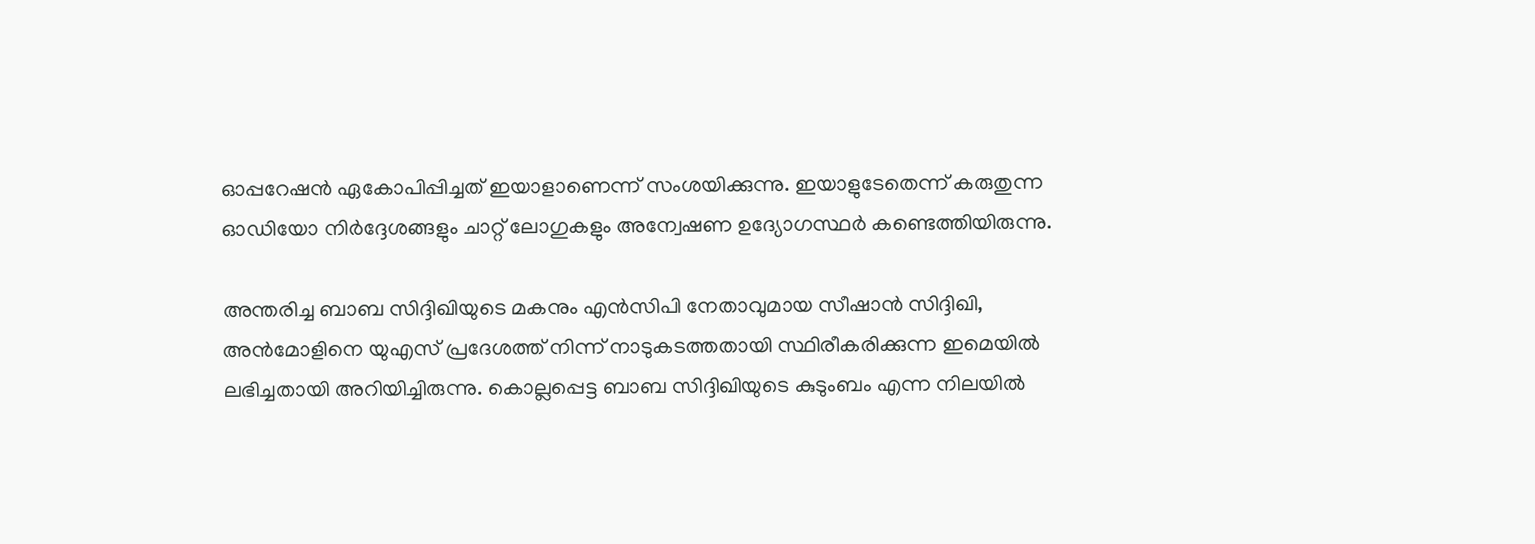ഓപ്പറേഷന്‍ ഏകോപിപ്പിച്ചത് ഇയാളാണെന്ന് സംശയിക്കുന്നു. ഇയാളുടേതെന്ന് കരുതുന്ന ഓഡിയോ നിര്‍ദ്ദേശങ്ങളും ചാറ്റ് ലോഗുകളും അന്വേഷണ ഉദ്യോഗസ്ഥര്‍ കണ്ടെത്തിയിരുന്നു.

അന്തരിച്ച ബാബ സിദ്ദിഖിയുടെ മകനും എന്‍സിപി നേതാവുമായ സീഷാന്‍ സിദ്ദിഖി, അന്‍മോളിനെ യുഎസ് പ്രദേശത്ത് നിന്ന് നാടുകടത്തതായി സ്ഥിരീകരിക്കുന്ന ഇമെയില്‍ ലഭിച്ചതായി അറിയിച്ചിരുന്നു. കൊല്ലപ്പെട്ട ബാബ സിദ്ദിഖിയുടെ കുടുംബം എന്ന നിലയില്‍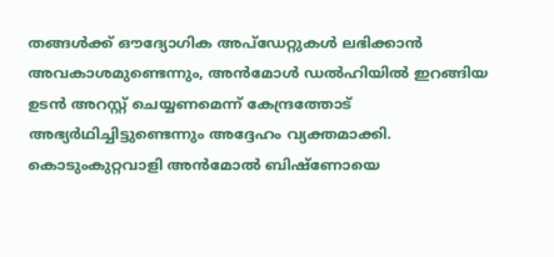തങ്ങള്‍ക്ക് ഔദ്യോഗിക അപ്‌ഡേറ്റുകള്‍ ലഭിക്കാന്‍ അവകാശമുണ്ടെന്നും, അന്‍മോള്‍ ഡല്‍ഹിയില്‍ ഇറങ്ങിയ ഉടന്‍ അറസ്റ്റ് ചെയ്യണമെന്ന് കേന്ദ്രത്തോട് അഭ്യര്‍ഥിച്ചിട്ടുണ്ടെന്നും അദ്ദേഹം വ്യക്തമാക്കി. കൊടുംകുറ്റവാളി അന്‍മോല്‍ ബിഷ്‌ണോയെ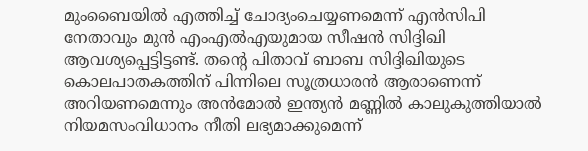മുംബൈയില്‍ എത്തിച്ച് ചോദ്യംചെയ്യണമെന്ന് എന്‍സിപി നേതാവും മുന്‍ എംഎല്‍എയുമായ സീഷന്‍ സിദ്ദിഖി ആവശ്യപ്പെട്ടിട്ടണ്ട്. തന്റെ പിതാവ് ബാബ സിദ്ദിഖിയുടെ കൊലപാതകത്തിന് പിന്നിലെ സൂത്രധാരന്‍ ആരാണെന്ന് അറിയണമെന്നും അന്‍മോല്‍ ഇന്ത്യന്‍ മണ്ണില്‍ കാലുകുത്തിയാല്‍ നിയമസംവിധാനം നീതി ലഭ്യമാക്കുമെന്ന്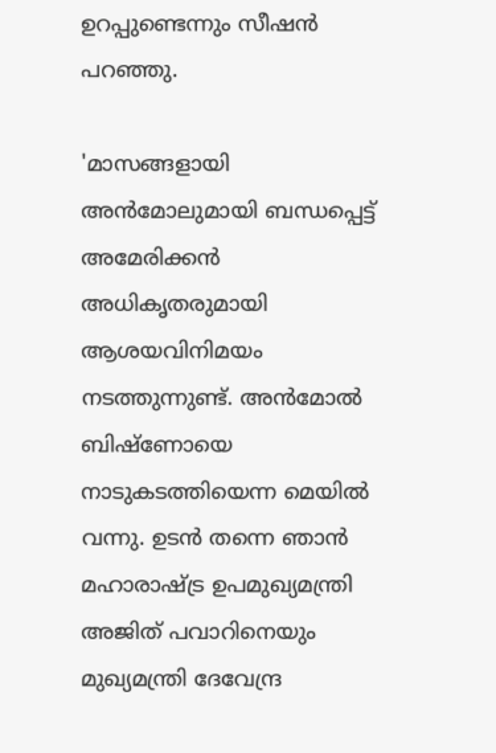ഉറപ്പുണ്ടെന്നും സീഷന്‍ പറഞ്ഞു.

'മാസങ്ങളായി അന്‍മോലുമായി ബന്ധപ്പെട്ട് അമേരിക്കന്‍ അധികൃതരുമായി ആശയവിനിമയം നടത്തുന്നുണ്ട്. അന്‍മോല്‍ ബിഷ്‌ണോയെ നാടുകടത്തിയെന്ന മെയില്‍ വന്നു. ഉടന്‍ തന്നെ ഞാന്‍ മഹാരാഷ്ട്ര ഉപമുഖ്യമന്ത്രി അജിത് പവാറിനെയും മുഖ്യമന്ത്രി ദേവേന്ദ്ര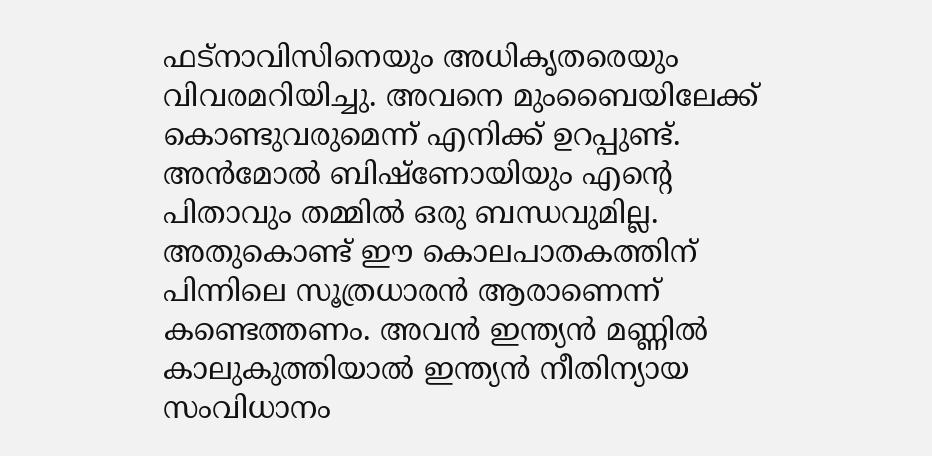ഫട്‌നാവിസിനെയും അധികൃതരെയും വിവരമറിയിച്ചു. അവനെ മുംബൈയിലേക്ക് കൊണ്ടുവരുമെന്ന് എനിക്ക് ഉറപ്പുണ്ട്. അന്‍മോല്‍ ബിഷ്‌ണോയിയും എന്റെ പിതാവും തമ്മില്‍ ഒരു ബന്ധവുമില്ല. അതുകൊണ്ട് ഈ കൊലപാതകത്തിന് പിന്നിലെ സൂത്രധാരന്‍ ആരാണെന്ന് കണ്ടെത്തണം. അവന്‍ ഇന്ത്യന്‍ മണ്ണില്‍ കാലുകുത്തിയാല്‍ ഇന്ത്യന്‍ നീതിന്യായ സംവിധാനം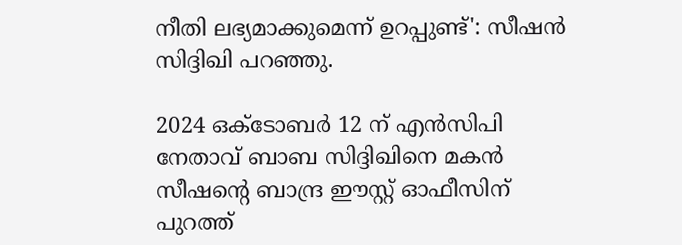നീതി ലഭ്യമാക്കുമെന്ന് ഉറപ്പുണ്ട്': സീഷന്‍ സിദ്ദിഖി പറഞ്ഞു.

2024 ഒക്ടോബര്‍ 12 ന് എന്‍സിപി നേതാവ് ബാബ സിദ്ദിഖിനെ മകന്‍ സീഷന്റെ ബാന്ദ്ര ഈസ്റ്റ് ഓഫീസിന് പുറത്ത്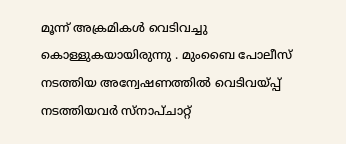മൂന്ന് അക്രമികള്‍ വെടിവച്ചു കൊള്ളുകയായിരുന്നു . മുംബൈ പോലീസ് നടത്തിയ അന്വേഷണത്തില്‍ വെടിവയ്പ്പ് നടത്തിയവര്‍ സ്‌നാപ്ചാറ്റ്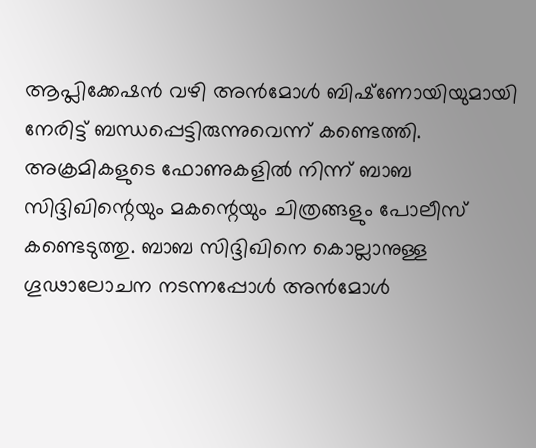ആപ്ലിക്കേഷന്‍ വഴി അന്‍മോള്‍ ബിഷ്‌ണോയിയുമായി നേരിട്ട് ബന്ധപ്പെട്ടിരുന്നുവെന്ന് കണ്ടെത്തി. അക്രമികളുടെ ഫോണുകളില്‍ നിന്ന് ബാബ സിദ്ദിഖിന്റെയും മകന്റെയും ചിത്രങ്ങളും പോലീസ് കണ്ടെടുത്തു. ബാബ സിദ്ദിഖിനെ കൊല്ലാനുള്ള ഗൂഢാലോചന നടന്നപ്പോള്‍ അന്‍മോള്‍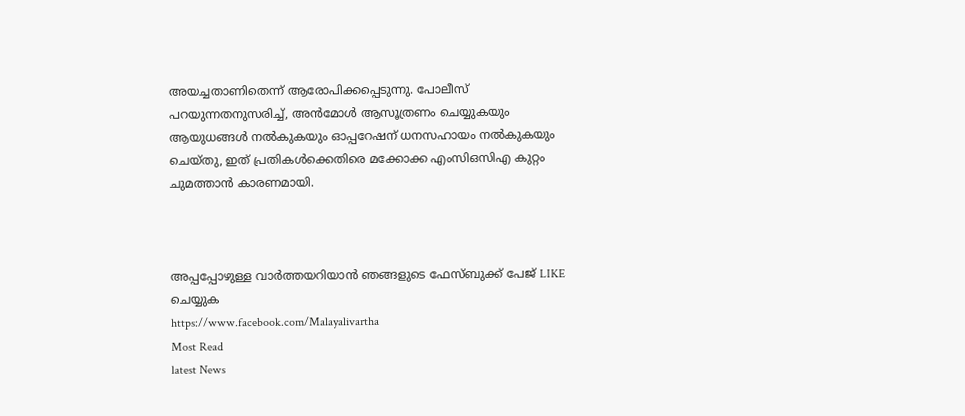അയച്ചതാണിതെന്ന് ആരോപിക്കപ്പെടുന്നു. പോലീസ് പറയുന്നതനുസരിച്ച്, അന്‍മോള്‍ ആസൂത്രണം ചെയ്യുകയും ആയുധങ്ങള്‍ നല്‍കുകയും ഓപ്പറേഷന് ധനസഹായം നല്‍കുകയും ചെയ്തു, ഇത് പ്രതികള്‍ക്കെതിരെ മക്കോക്ക എംസിഒസിഎ കുറ്റം ചുമത്താന്‍ കാരണമായി.



അപ്പപ്പോഴുള്ള വാര്‍ത്തയറിയാന്‍ ഞങ്ങളുടെ ഫേസ്‌ബുക്ക്‌ പേജ് LIKE ചെയ്യുക
https://www.facebook.com/Malayalivartha
Most Read
latest News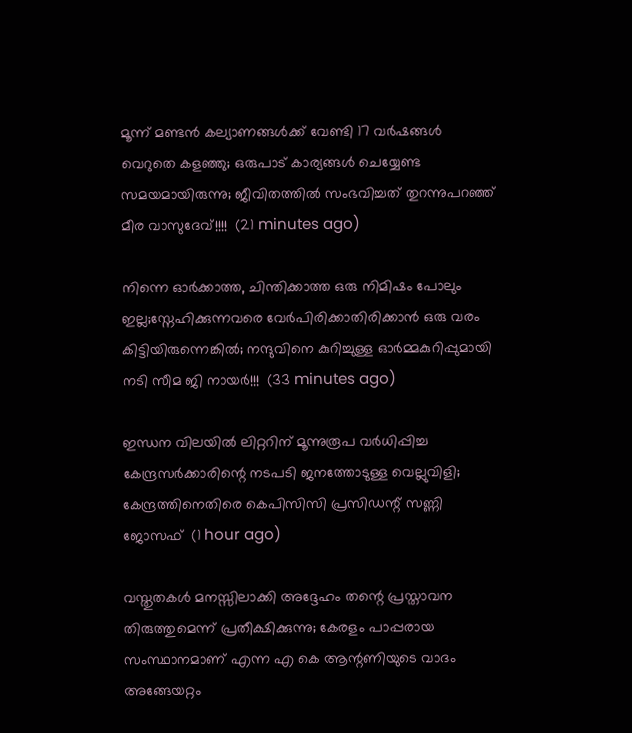മൂന്ന് മണ്ടന്‍ കല്യാണങ്ങള്‍ക്ക് വേണ്ടി 17 വര്‍ഷങ്ങള്‍ വെറുതെ കളഞ്ഞു; ഒരുപാട് കാര്യങ്ങള്‍ ചെയ്യേണ്ട സമയമായിരുന്നു; ജീവിതത്തിൽ സംഭവിച്ചത് തുറന്നുപറഞ്ഞ് മീര വാസുദേവ്!!!!  (21 minutes ago)

നിന്നെ ഓർക്കാത്ത, ചിന്തിക്കാത്ത ഒരു നിമിഷം പോലും ഇല്ല;സ്നേഹിക്കുന്നവരെ വേർപിരിക്കാതിരിക്കാൻ ഒരു വരം കിട്ടിയിരുന്നെങ്കിൽ; നന്ദുവിനെ കുറിച്ചുള്ള ഓർമ്മകുറിപ്പുമായി നടി സീമ ജി നായർ!!!  (33 minutes ago)

ഇന്ധന വിലയില്‍ ലിറ്ററിന് മൂന്നുരൂപ വര്‍ധിപ്പിച്ച കേന്ദ്രസര്‍ക്കാരിന്റെ നടപടി ജനത്തോടുള്ള വെല്ലുവിളി; കേന്ദ്രത്തിനെതിരെ കെപിസിസി പ്രസിഡന്റ് സണ്ണി ജോസഫ്  (1 hour ago)

വസ്തുതകൾ മനസ്സിലാക്കി അദ്ദേഹം തന്റെ പ്രസ്താവന തിരുത്തുമെന്ന് പ്രതീക്ഷിക്കുന്നു; കേരളം പാപ്പരായ സംസ്ഥാനമാണ് എന്ന എ കെ ആന്റണിയുടെ വാദം അങ്ങേയറ്റം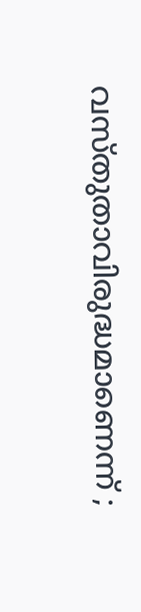വസ്തുതാവിരുദ്ധമാണെന്ന് ;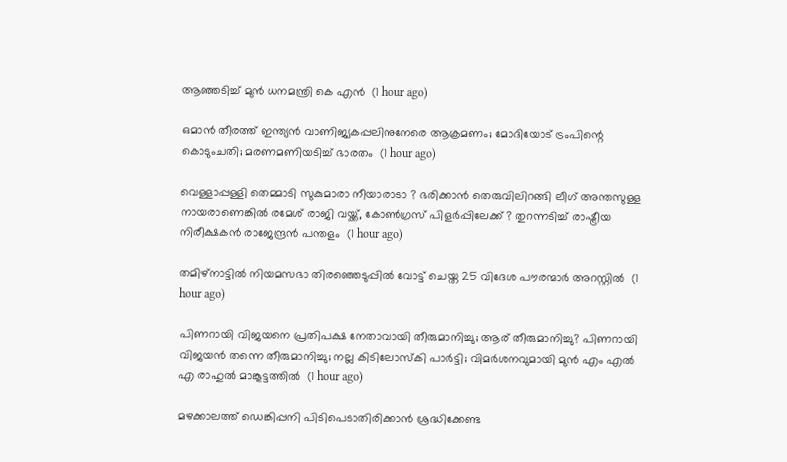ആഞ്ഞടിച്ച് മുൻ ധനമന്ത്രി കെ എൻ  (1 hour ago)

ഒമാൻ തീരത്ത് ഇന്ത്യൻ വാണിജ്യകപ്പലിനുനേരെ ആക്രമണം; മോദിയോട് ട്രംപിന്റെ കൊടുംചതി; മരണമണിയടിച്ച് ഭാരതം  (1 hour ago)

വെള്ളാപ്പള്ളി തെമ്മാടി സുകുമാരാ നീയാരാടാ ? ഭരിക്കാൻ തെരുവിലിറങ്ങി ലീഗ് അന്തസുള്ള നായരാണെങ്കിൽ രമേശ് രാജി വയ്ക്ക്, കോൺഗ്രസ് പിളർപ്പിലേക്ക് ? തുറന്നടിച്ച് രാഷ്ട്രീയ നിരീക്ഷകൻ രാജേന്ദ്രൻ പന്തളം  (1 hour ago)

തമിഴ്‌നാട്ടില്‍ നിയമസഭാ തിരഞ്ഞെടുപ്പില്‍ വോട്ട് ചെയ്ത 25 വിദേശ പൗരന്മാര്‍ അറസ്റ്റില്‍  (1 hour ago)

പിണറായി വിജയനെ പ്രതിപക്ഷ നേതാവായി തീരുമാനിച്ചു; ആര് തീരുമാനിച്ചു? പിണറായി വിജയൻ തന്നെ തീരുമാനിച്ചു; നല്ല കിടിലോസ്കി പാർട്ടി; വിമർശനവുമായി മുൻ എം എൽ എ രാഹുൽ മാങ്കൂട്ടത്തിൽ  (1 hour ago)

മഴക്കാലത്ത് ഡെങ്കിപ്പനി പിടിപെടാതിരിക്കാന്‍ ശ്രദ്ധിക്കേണ്ട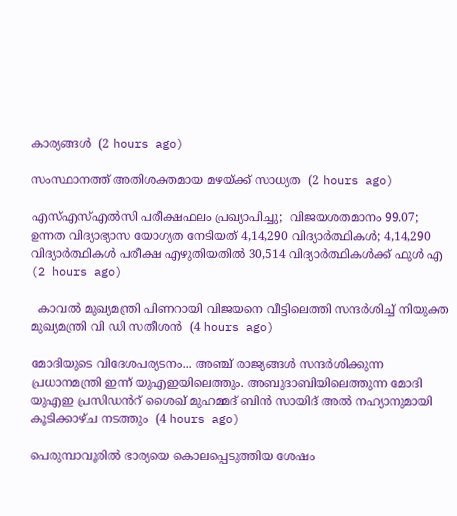കാര്യങ്ങള്‍  (2 hours ago)

സംസ്ഥാനത്ത് അതിശക്തമായ മഴയ്ക്ക് സാധ്യത  (2 hours ago)

എസ്എസ്എല്‍സി പരീക്ഷഫലം പ്രഖ്യാപിച്ചു;  വിജയശതമാനം 99.07; ഉന്നത വിദ്യാഭ്യാസ യോഗ്യത നേടിയത് 4,14,290 വിദ്യാര്‍ത്ഥികള്‍; 4,14,290 വിദ്യാര്‍ത്ഥികള്‍ പരീക്ഷ എഴുതിയതില്‍ 30,514 വിദ്യാര്‍ത്ഥികള്‍ക്ക് ഫുള്‍ എ  (2 hours ago)

  കാവൽ മുഖ്യമന്ത്രി പിണറായി വിജയനെ വീട്ടിലെത്തി സന്ദർശിച്ച് നിയുക്ത മുഖ്യമന്ത്രി വി ഡി സതീശൻ  (4 hours ago)

മോദിയുടെ വിദേശപര്യടനം... അഞ്ച് രാജ്യങ്ങൾ സന്ദർശിക്കുന്ന പ്രധാനമന്ത്രി ഇന്ന് യുഎഇയിലെത്തും. അബുദാബിയിലെത്തുന്ന മോദി യുഎഇ പ്രസിഡൻറ് ശൈഖ് മുഹമ്മദ് ബിൻ സായിദ് അൽ നഹ്യാനുമായി കൂടിക്കാഴ്ച നടത്തും  (4 hours ago)

പെരുമ്പാവൂരിൽ ഭാര്യയെ കൊലപ്പെടുത്തിയ ശേഷം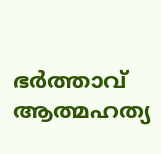ഭർത്താവ് ആത്മഹത്യ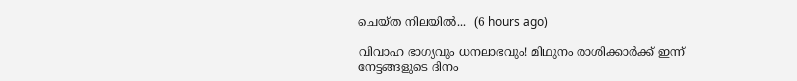ചെയ്ത നിലയിൽ...  (6 hours ago)

വിവാഹ ഭാഗ്യവും ധനലാഭവും! മിഥുനം രാശിക്കാർക്ക് ഇന്ന് നേട്ടങ്ങളുടെ ദിനം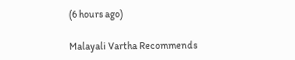(6 hours ago)

Malayali Vartha Recommends